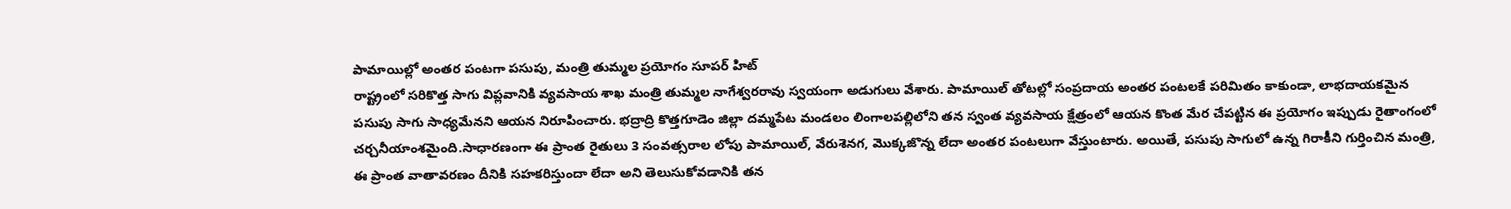పామాయిల్లో అంతర పంటగా పసుపు, మంత్రి తుమ్మల ప్రయోగం సూపర్ హిట్
రాష్ట్రంలో సరికొత్త సాగు విప్లవానికి వ్యవసాయ శాఖ మంత్రి తుమ్మల నాగేశ్వరరావు స్వయంగా అడుగులు వేశారు. పామాయిల్ తోటల్లో సంప్రదాయ అంతర పంటలకే పరిమితం కాకుండా, లాభదాయకమైన పసుపు సాగు సాధ్యమేనని ఆయన నిరూపించారు. భద్రాద్రి కొత్తగూడెం జిల్లా దమ్మపేట మండలం లింగాలపల్లిలోని తన స్వంత వ్యవసాయ క్షేత్రంలో ఆయన కొంత మేర చేపట్టిన ఈ ప్రయోగం ఇప్పుడు రైతాంగంలో చర్చనీయాంశమైంది.సాధారణంగా ఈ ప్రాంత రైతులు 3 సంవత్సరాల లోపు పామాయిల్, వేరుశెనగ, మొక్కజొన్న లేదా అంతర పంటలుగా వేస్తుంటారు. అయితే, పసుపు సాగులో ఉన్న గిరాకీని గుర్తించిన మంత్రి, ఈ ప్రాంత వాతావరణం దీనికి సహకరిస్తుందా లేదా అని తెలుసుకోవడానికి తన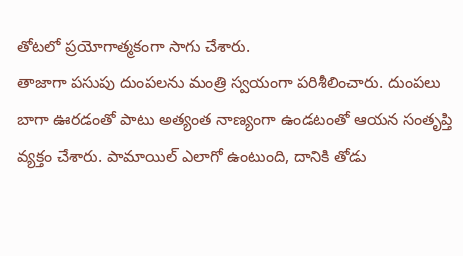తోటలో ప్రయోగాత్మకంగా సాగు చేశారు.
తాజాగా పసుపు దుంపలను మంత్రి స్వయంగా పరిశీలించారు. దుంపలు బాగా ఊరడంతో పాటు అత్యంత నాణ్యంగా ఉండటంతో ఆయన సంతృప్తి వ్యక్తం చేశారు. పామాయిల్ ఎలాగో ఉంటుంది, దానికి తోడు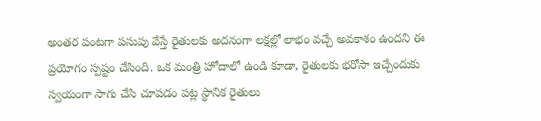అంతర పంటగా పసుపు వేస్తే రైతులకు అదనంగా లక్షల్లో లాభం వచ్చే అవకాశం ఉందని ఈ ప్రయోగం స్పష్టం చేసింది. ఒక మంత్రి హోదాలో ఉండి కూడా, రైతులకు భరోసా ఇచ్చేందుకు స్వయంగా సాగు చేసి చూపడం పట్ల స్థానిక రైతులు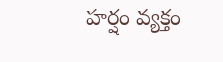హర్షం వ్యక్తం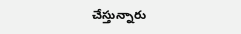చేస్తున్నారు